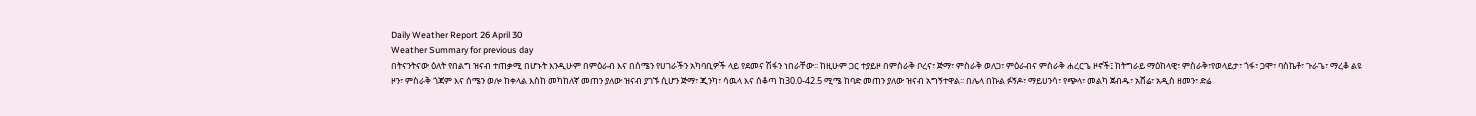Daily Weather Report 26 April 30
Weather Summary for previous day
በትናንትናው ዕለት የበልግ ዝናብ ተጠቃሚ በሆኑት እንዲሁም በምዕራብ እና በሰሜን የሀገራችን አካባቢዎች ላይ የደመና ሽፋን ነበራቸው፡፡ ከዚሁም ጋር ተያይዞ በምስራቅ ቦረና፣ ጅማ፣ ምስራቅ ወለጋ፣ ምዕራብና ምስራቅ ሐረርጌ ዞኖች፤ ከትግራይ ማዕከላዊ፣ ምስራቅ፣የወላይታ፣ ጎፋ፣ ጋሞ፣ ባስኬቶ፣ ጉራጌ፣ ማረቆ ልዩ ዞን፣ ምስራቅ ጎጃም እና ሰሜን ወሎ ከቀላል እስከ መካከለኛ መጠን ያለው ዝናብ ያገኙ ሲሆን ጅማ፣ ጂንካ፣ ሳዉላ እና ሰቆጣ ከ30.0-42.5 ሚሜ ከባድ መጠን ያለው ዝናብ አግኝተዋል፡፡ በሌላ በኩል ፉኝዶ፣ ማይሀንሳ፣ የጭላ፣ መልካ ጀብዱ፣ አሸሬ፣ አዲስ ዘመን፣ ድሬ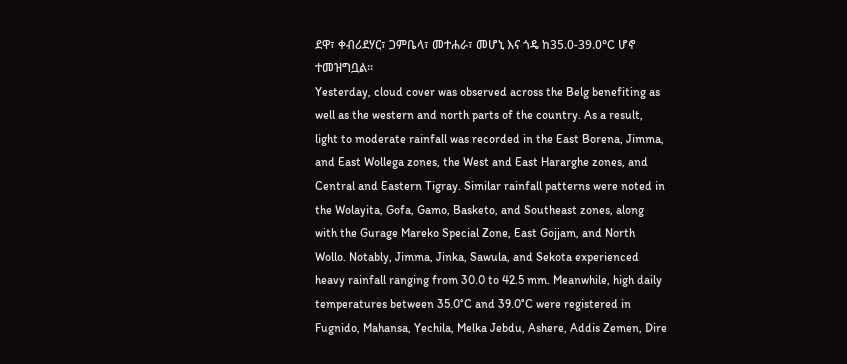ደዋ፣ ቀብሪደሃር፣ ጋምቤላ፣ መተሐራ፣ መሆኒ እና ጎዴ ከ35.0-39.0°C ሆኖ ተመዝግቧል፡፡
Yesterday, cloud cover was observed across the Belg benefiting as well as the western and north parts of the country. As a result, light to moderate rainfall was recorded in the East Borena, Jimma, and East Wollega zones, the West and East Hararghe zones, and Central and Eastern Tigray. Similar rainfall patterns were noted in the Wolayita, Gofa, Gamo, Basketo, and Southeast zones, along with the Gurage Mareko Special Zone, East Gojjam, and North Wollo. Notably, Jimma, Jinka, Sawula, and Sekota experienced heavy rainfall ranging from 30.0 to 42.5 mm. Meanwhile, high daily temperatures between 35.0°C and 39.0°C were registered in Fugnido, Mahansa, Yechila, Melka Jebdu, Ashere, Addis Zemen, Dire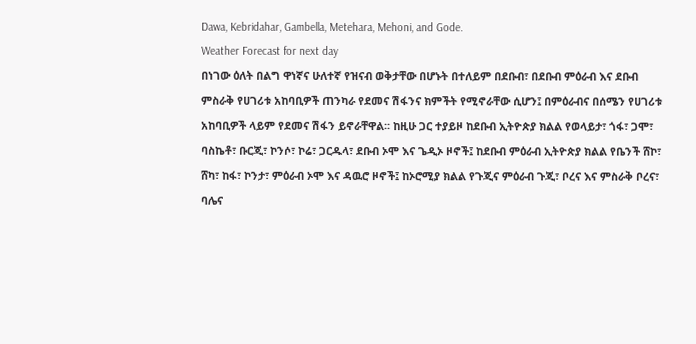Dawa, Kebridahar, Gambella, Metehara, Mehoni, and Gode.
Weather Forecast for next day
በነገው ዕለት በልግ ዋነኛና ሁለተኛ የዝናብ ወቅታቸው በሆኑት በተለይም በደቡብ፣ በደቡብ ምዕራብ እና ደቡብ ምስራቅ የሀገሪቱ አከባቢዎች ጠንካራ የደመና ሽፋንና ክምችት የሚኖራቸው ሲሆን፤ በምዕራብና በሰሜን የሀገሪቱ አከባቢዎች ላይም የደመና ሽፋን ይኖራቸዋል፡፡ ከዚሁ ጋር ተያይዞ ከደቡብ ኢትዮጵያ ክልል የወላይታ፣ ጎፋ፣ ጋሞ፣ ባስኬቶ፣ ቡርጂ፣ ኮንሶ፣ ኮሬ፣ ጋርዱላ፣ ደቡብ ኦሞ እና ጌዲኦ ዞኖች፤ ከደቡብ ምዕራብ ኢትዮጵያ ክልል የቤንች ሸኮ፣ ሸካ፣ ከፋ፣ ኮንታ፣ ምዕራብ ኦሞ እና ዳዉሮ ዞኖች፤ ከኦሮሚያ ክልል የጉጂና ምዕራብ ጉጂ፣ ቦረና እና ምስራቅ ቦረና፣ ባሌና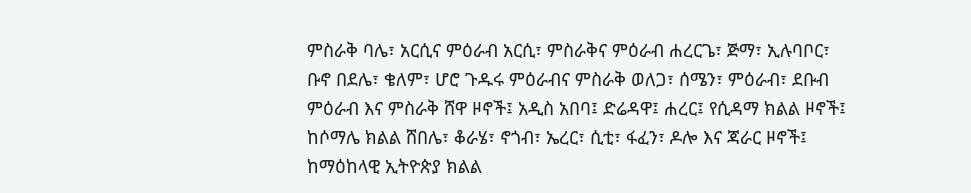ምስራቅ ባሌ፣ አርሲና ምዕራብ አርሲ፣ ምስራቅና ምዕራብ ሐረርጌ፣ ጅማ፣ ኢሉባቦር፣ ቡኖ በደሌ፣ ቄለም፣ ሆሮ ጉዱሩ ምዕራብና ምስራቅ ወለጋ፣ ሰሜን፣ ምዕራብ፣ ደቡብ ምዕራብ እና ምስራቅ ሸዋ ዞኖች፤ አዲስ አበባ፤ ድሬዳዋ፤ ሐረር፤ የሲዳማ ክልል ዞኖች፤ ከሶማሌ ክልል ሸበሌ፣ ቆራሄ፣ ኖጎብ፣ ኤረር፣ ሲቲ፣ ፋፈን፣ ዶሎ እና ጃራር ዞኖች፤ ከማዕከላዊ ኢትዮጵያ ክልል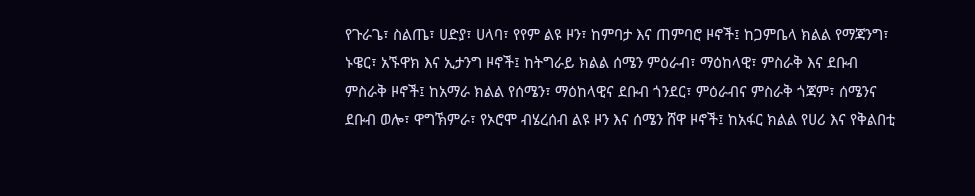የጉራጌ፣ ስልጤ፣ ሀድያ፣ ሀላባ፣ የየም ልዩ ዞን፣ ከምባታ እና ጠምባሮ ዞኖች፤ ከጋምቤላ ክልል የማጃንግ፣ ኑዌር፣ አኙዋክ እና ኢታንግ ዞኖች፤ ከትግራይ ክልል ሰሜን ምዕራብ፣ ማዕከላዊ፣ ምስራቅ እና ደቡብ ምስራቅ ዞኖች፤ ከአማራ ክልል የሰሜን፣ ማዕከላዊና ደቡብ ጎንደር፣ ምዕራብና ምስራቅ ጎጃም፣ ሰሜንና ደቡብ ወሎ፣ ዋግኽምራ፣ የኦሮሞ ብሄረሰብ ልዩ ዞን እና ሰሜን ሸዋ ዞኖች፤ ከአፋር ክልል የሀሪ እና የቅልበቲ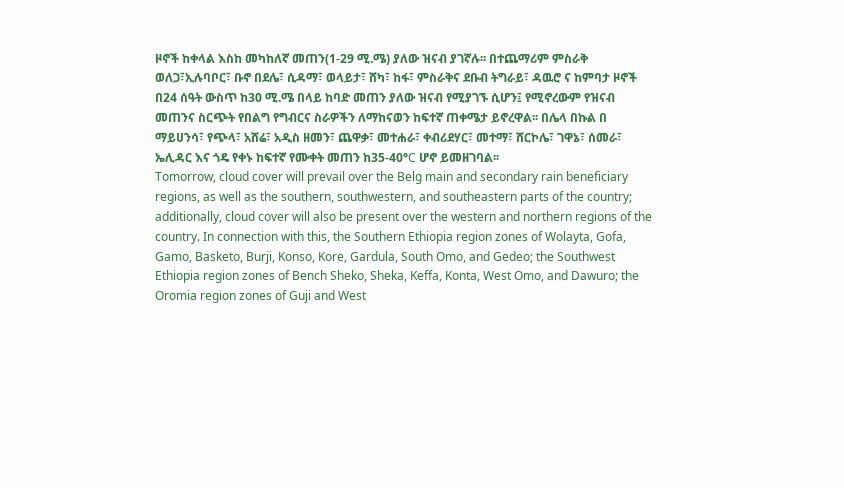ዞኖች ከቀላል እስከ መካከለኛ መጠን(1-29 ሚ.ሜ) ያለው ዝናብ ያገኛሉ፡፡ በተጨማሪም ምስራቅ ወለጋ፣ኢሉባቦር፣ ቡኖ በደሌ፣ ሲዳማ፣ ወላይታ፣ ሸካ፣ ከፋ፣ ምስራቅና ደቡብ ትግራይ፣ ዳዉሮ ና ከምባታ ዞኖች በ24 ሰዓት ውስጥ ከ30 ሚ.ሜ በላይ ከባድ መጠን ያለው ዝናብ የሚያገኙ ሲሆን፤ የሚኖረውም የዝናብ መጠንና ስርጭት የበልግ የግብርና ስራዎችን ለማከናወን ከፍተኛ ጠቀሜታ ይኖረዋል፡፡ በሌላ በኩል በ ማይሀንሳ፣ የጭላ፣ አሸሬ፣ አዲስ ዘመን፣ ጨዋቃ፣ መተሐራ፣ ቀብሪደሃር፣ መተማ፣ ሸርኮሌ፣ ገዋኔ፣ ሰመራ፣ ኤሊዳር እና ጎዴ የቀኑ ከፍተኛ የሙቀት መጠን ከ35-40°C ሆኖ ይመዘገባል፡፡
Tomorrow, cloud cover will prevail over the Belg main and secondary rain beneficiary regions, as well as the southern, southwestern, and southeastern parts of the country; additionally, cloud cover will also be present over the western and northern regions of the country. In connection with this, the Southern Ethiopia region zones of Wolayta, Gofa, Gamo, Basketo, Burji, Konso, Kore, Gardula, South Omo, and Gedeo; the Southwest Ethiopia region zones of Bench Sheko, Sheka, Keffa, Konta, West Omo, and Dawuro; the Oromia region zones of Guji and West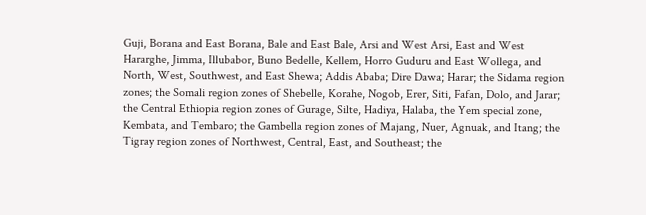Guji, Borana and East Borana, Bale and East Bale, Arsi and West Arsi, East and West Hararghe, Jimma, Illubabor, Buno Bedelle, Kellem, Horro Guduru and East Wollega, and North, West, Southwest, and East Shewa; Addis Ababa; Dire Dawa; Harar; the Sidama region zones; the Somali region zones of Shebelle, Korahe, Nogob, Erer, Siti, Fafan, Dolo, and Jarar; the Central Ethiopia region zones of Gurage, Silte, Hadiya, Halaba, the Yem special zone, Kembata, and Tembaro; the Gambella region zones of Majang, Nuer, Agnuak, and Itang; the Tigray region zones of Northwest, Central, East, and Southeast; the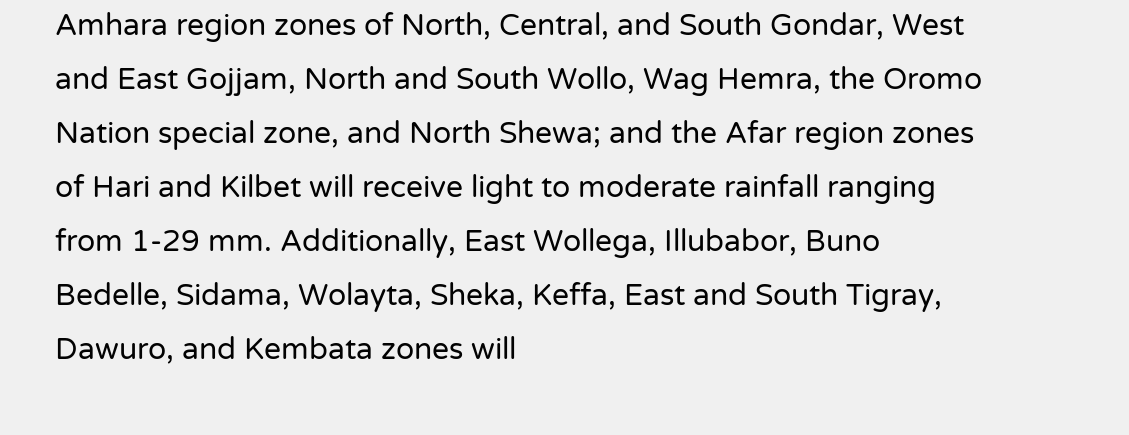Amhara region zones of North, Central, and South Gondar, West and East Gojjam, North and South Wollo, Wag Hemra, the Oromo Nation special zone, and North Shewa; and the Afar region zones of Hari and Kilbet will receive light to moderate rainfall ranging from 1-29 mm. Additionally, East Wollega, Illubabor, Buno Bedelle, Sidama, Wolayta, Sheka, Keffa, East and South Tigray, Dawuro, and Kembata zones will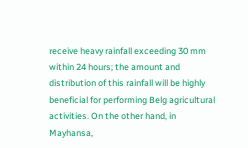receive heavy rainfall exceeding 30 mm within 24 hours; the amount and distribution of this rainfall will be highly beneficial for performing Belg agricultural activities. On the other hand, in Mayhansa,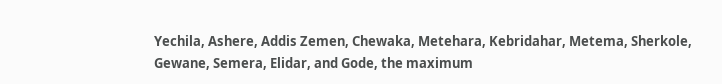Yechila, Ashere, Addis Zemen, Chewaka, Metehara, Kebridahar, Metema, Sherkole, Gewane, Semera, Elidar, and Gode, the maximum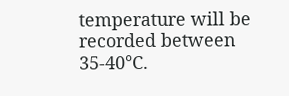temperature will be recorded between 35-40°C.